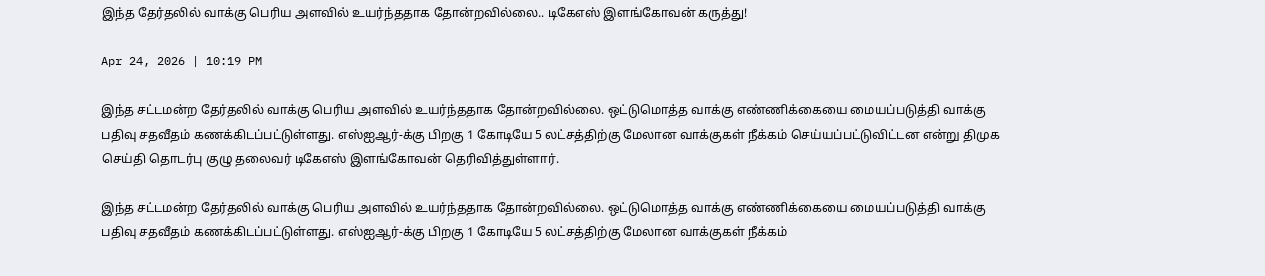இந்த தேர்தலில் வாக்கு பெரிய அளவில் உயர்ந்ததாக தோன்றவில்லை.. டிகேஎஸ் இளங்கோவன் கருத்து!

Apr 24, 2026 | 10:19 PM

இந்த சட்டமன்ற தேர்தலில் வாக்கு பெரிய அளவில் உயர்ந்ததாக தோன்றவில்லை. ஒட்டுமொத்த வாக்கு எண்ணிக்கையை மையப்படுத்தி வாக்கு பதிவு சதவீதம் கணக்கிடப்பட்டுள்ளது. எஸ்ஐஆர்-க்கு பிறகு 1 கோடியே 5 லட்சத்திற்கு மேலான வாக்குகள் நீக்கம் செய்யப்பட்டுவிட்டன என்று திமுக செய்தி தொடர்பு குழு தலைவர் டிகேஎஸ் இளங்கோவன் தெரிவித்துள்ளார்.

இந்த சட்டமன்ற தேர்தலில் வாக்கு பெரிய அளவில் உயர்ந்ததாக தோன்றவில்லை. ஒட்டுமொத்த வாக்கு எண்ணிக்கையை மையப்படுத்தி வாக்கு பதிவு சதவீதம் கணக்கிடப்பட்டுள்ளது. எஸ்ஐஆர்-க்கு பிறகு 1 கோடியே 5 லட்சத்திற்கு மேலான வாக்குகள் நீக்கம்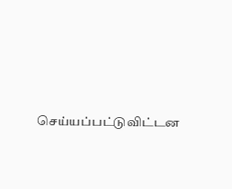செய்யப்பட்டுவிட்டன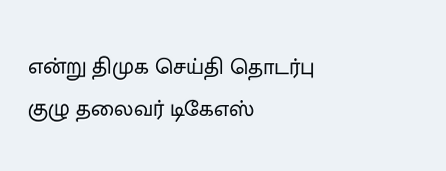என்று திமுக செய்தி தொடர்பு குழு தலைவர் டிகேஎஸ்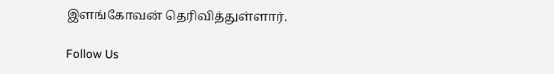இளங்கோவன் தெரிவித்துள்ளார்.

Follow Us